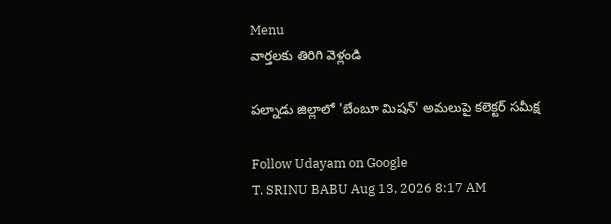Menu
వార్తలకు తిరిగి వెళ్లండి

పల్నాడు జిల్లాలో 'బేంబూ మిషన్' అమలుపై కలెక్టర్ సమీక్ష

Follow Udayam on Google
T. SRINU BABU Aug 13, 2026 8:17 AM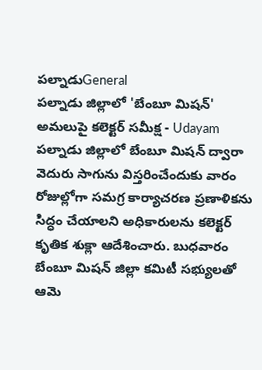పల్నాడుGeneral
పల్నాడు జిల్లాలో 'బేంబూ మిషన్' అమలుపై కలెక్టర్ సమీక్ష - Udayam
పల్నాడు జిల్లాలో బేంబూ మిషన్ ద్వారా వెదురు సాగును విస్తరించేందుకు వారం రోజుల్లోగా సమగ్ర కార్యాచరణ ప్రణాళికను సిద్ధం చేయాలని అధికారులను కలెక్టర్ కృతిక శుక్లా ఆదేశించారు. బుధవారం బేంబూ మిషన్ జిల్లా కమిటీ సభ్యులతో ఆమె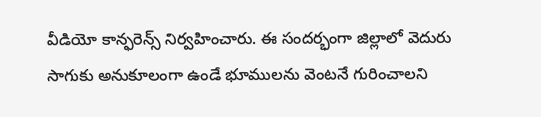వీడియో కాన్ఫరెన్స్ నిర్వహించారు. ఈ సందర్భంగా జిల్లాలో వెదురు సాగుకు అనుకూలంగా ఉండే భూములను వెంటనే గురించాలని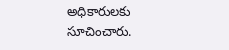అధికారులకు సూచించారు.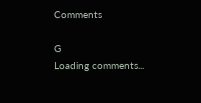Comments

G
Loading comments...